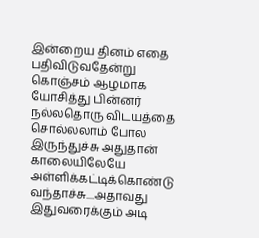இன்றைய தினம் எதை பதிவிடுவதேன்று கொஞ்சம் ஆழமாக யோசித்து பின்னர் நல்லதொரு விடயத்தை சொல்லலாம் போல இருந்துச்சு அதுதான் காலையிலேயே அள்ளிக்கட்டிக்கொண்டு வந்தாச்சு....அதாவது இதுவரைக்கும் அடி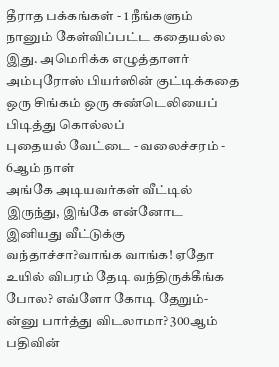தீராத பக்கங்கள் - 1 நீங்களும் நானும் கேள்விப்பட்ட கதையல்ல இது. அமெரிக்க எழுத்தாளர் அம்புரோஸ் பியர்ஸின் குட்டிக்கதை ஒரு சிங்கம் ஒரு சுண்டெலியைப் பிடித்து கொல்லப்
புதையல் வேட்டை - வலைச்சரம் - 6ஆம் நாள்
அங்கே அடியவர்கள் வீட்டில் இருந்து, இங்கே என்னோட இனியது வீட்டுக்கு வந்தாச்சா?வாங்க வாங்க! ஏதோ உயில் விபரம் தேடி வந்திருக்கீங்க போல? எவ்ளோ கோடி தேறும்-ன்னு பார்த்து விடலாமா? 300ஆம் பதிவின்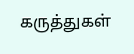கருத்துகள்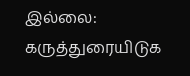இல்லை:
கருத்துரையிடுக